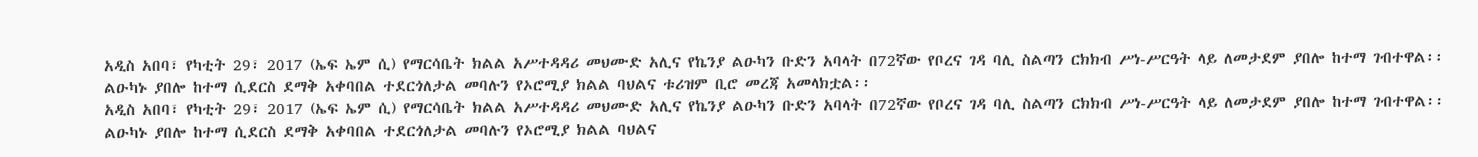አዲስ አበባ፣ የካቲት 29፣ 2017 (ኤፍ ኤም ሲ) የማርሳቤት ክልል አሥተዳዳሪ መህሙድ አሊና የኬንያ ልዑካን ቡድን አባላት በ72ኛው የቦረና ገዳ ባሊ ስልጣን ርክክብ ሥነ-ሥርዓት ላይ ለመታደም ያበሎ ከተማ ገብተዋል፡፡
ልዑካኑ ያበሎ ከተማ ሲደርስ ደማቅ አቀባበል ተደርጎለታል መባሉን የኦሮሚያ ክልል ባህልና ቱሪዝም ቢሮ መረጃ አመላክቷል፡፡
አዲስ አበባ፣ የካቲት 29፣ 2017 (ኤፍ ኤም ሲ) የማርሳቤት ክልል አሥተዳዳሪ መህሙድ አሊና የኬንያ ልዑካን ቡድን አባላት በ72ኛው የቦረና ገዳ ባሊ ስልጣን ርክክብ ሥነ-ሥርዓት ላይ ለመታደም ያበሎ ከተማ ገብተዋል፡፡
ልዑካኑ ያበሎ ከተማ ሲደርስ ደማቅ አቀባበል ተደርጎለታል መባሉን የኦሮሚያ ክልል ባህልና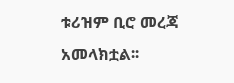ቱሪዝም ቢሮ መረጃ አመላክቷል፡፡